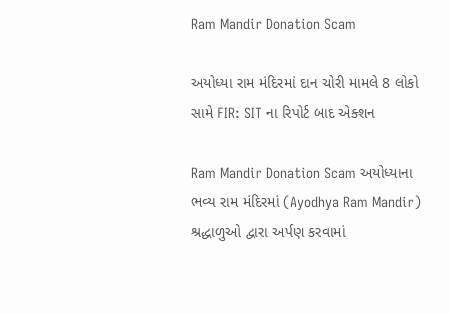Ram Mandir Donation Scam

અયોધ્યા રામ મંદિરમાં દાન ચોરી મામલે 8 લોકો સામે FIR: SIT ના રિપોર્ટ બાદ એક્શન

Ram Mandir Donation Scam અયોધ્યાના ભવ્ય રામ મંદિરમાં (Ayodhya Ram Mandir) શ્રદ્ધાળુઓ દ્વારા અર્પણ કરવામાં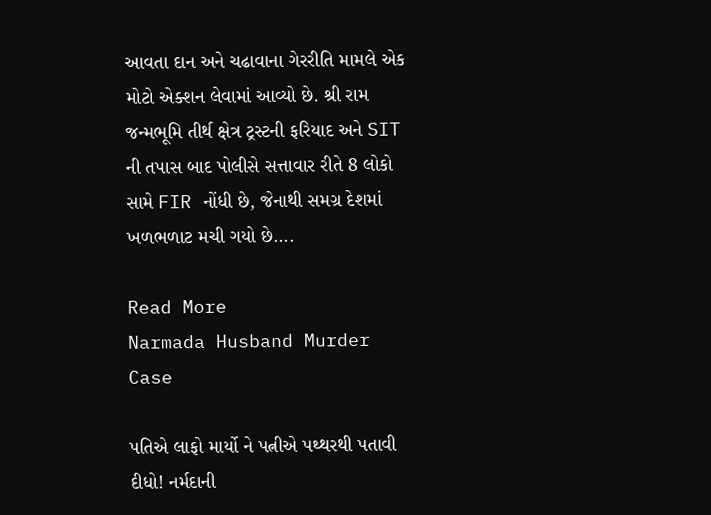આવતા દાન અને ચઢાવાના ગેરરીતિ મામલે એક મોટો એક્શન લેવામાં આવ્યો છે. શ્રી રામ જન્મભૂમિ તીર્થ ક્ષેત્ર ટ્રસ્ટની ફરિયાદ અને SIT ની તપાસ બાદ પોલીસે સત્તાવાર રીતે 8 લોકો સામે FIR નોંધી છે, જેનાથી સમગ્ર દેશમાં ખળભળાટ મચી ગયો છે….

Read More
Narmada Husband Murder Case

પતિએ લાફો માર્યો ને પત્નીએ પથ્થરથી પતાવી દીધો! નર્મદાની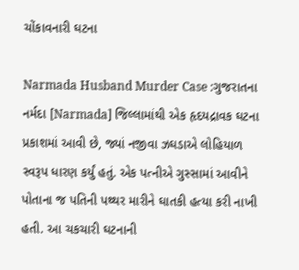ચોંકાવનારી ઘટના

Narmada Husband Murder Case :ગુજરાતના નર્મદા [Narmada] જિલ્લામાંથી એક હૃદયદ્રાવક ઘટના પ્રકાશમાં આવી છે, જ્યાં નજીવા ઝઘડાએ લોહિયાળ સ્વરૂપ ધારણ કર્યું હતું. એક પત્નીએ ગુસ્સામાં આવીને પોતાના જ પતિની પથ્થર મારીને ઘાતકી હત્યા કરી નાખી હતી. આ ચકચારી ઘટનાની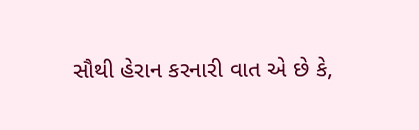સૌથી હેરાન કરનારી વાત એ છે કે,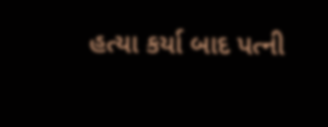હત્યા કર્યા બાદ પત્ની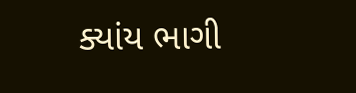ક્યાંય ભાગી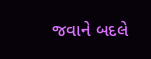જવાને બદલે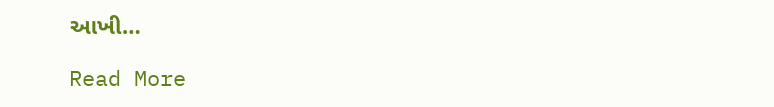આખી…

Read More